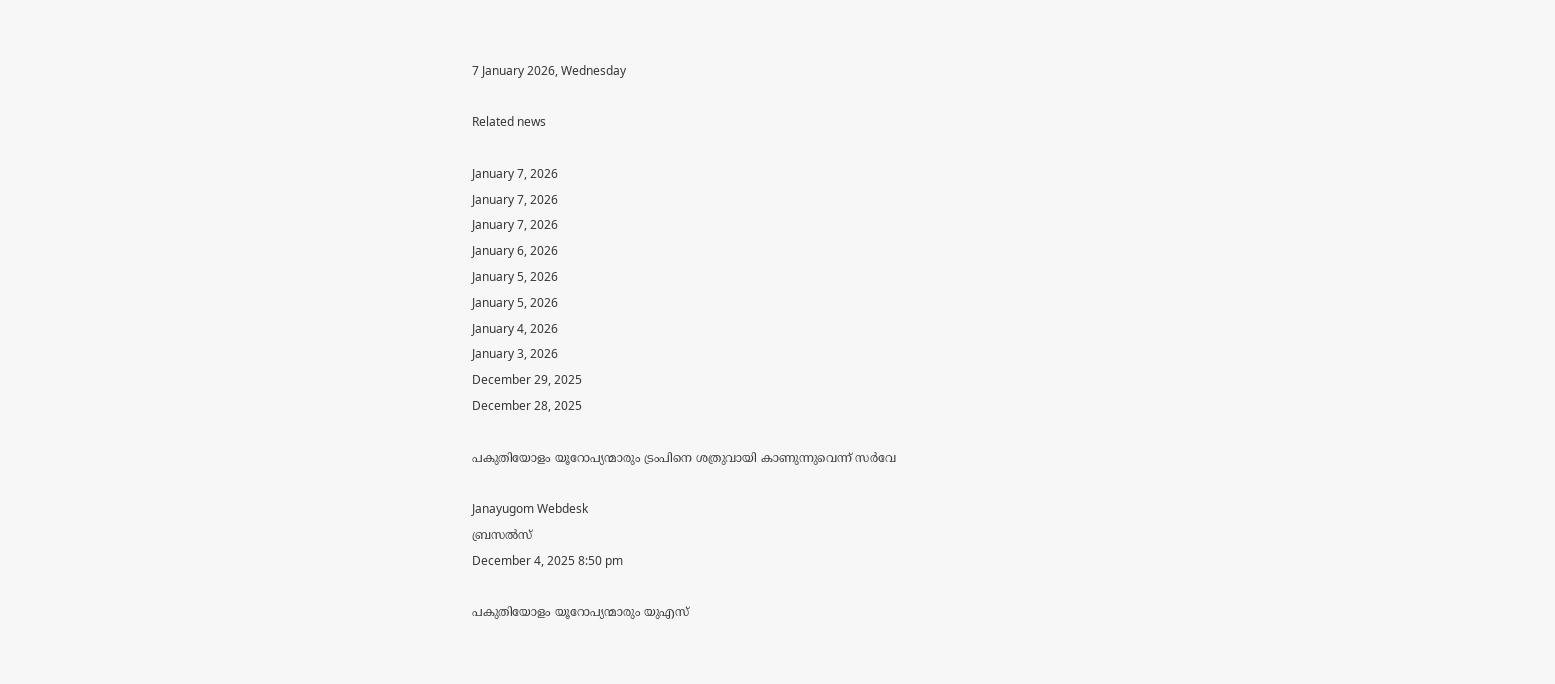7 January 2026, Wednesday

Related news

January 7, 2026
January 7, 2026
January 7, 2026
January 6, 2026
January 5, 2026
January 5, 2026
January 4, 2026
January 3, 2026
December 29, 2025
December 28, 2025

പകുതിയോളം യൂറോപ്യന്മാരും ട്രംപിനെ ശത്രുവായി കാണുന്നുവെന്ന് സര്‍വേ

Janayugom Webdesk
ബ്രസല്‍സ്
December 4, 2025 8:50 pm

പകുതിയോളം യൂറോപ്യന്മാരും യുഎസ്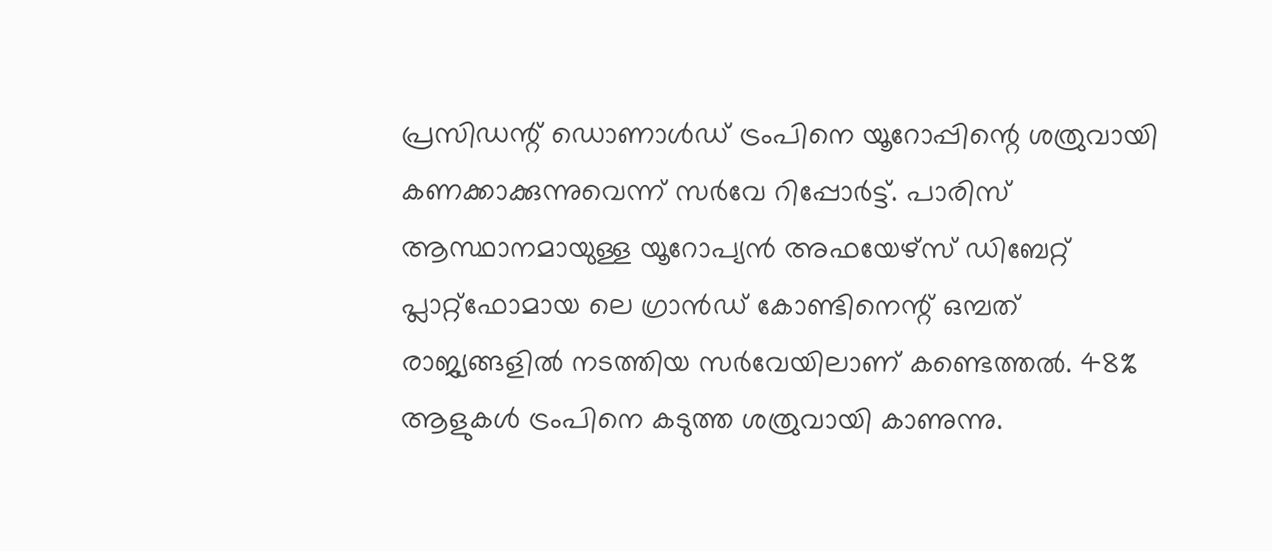പ്രസിഡന്റ് ഡൊണാള്‍ഡ് ട്രംപിനെ യൂറോപ്പിന്റെ ശത്രുവായി കണക്കാക്കുന്നുവെന്ന് സര്‍വേ റിപ്പോര്‍ട്ട്. പാരിസ് ആസ്ഥാനമായുള്ള യൂറോപ്യൻ അഫയേഴ്‌സ് ഡിബേറ്റ് പ്ലാറ്റ്‌ഫോമായ ലെ ഗ്രാൻഡ് കോണ്ടിനെന്റ് ഒമ്പത് രാജ്യങ്ങളില്‍ നടത്തിയ സര്‍വേയിലാണ് കണ്ടെത്തല്‍. 48% ആളുകൾ ട്രംപിനെ കടുത്ത ശത്രുവായി കാണുന്നു.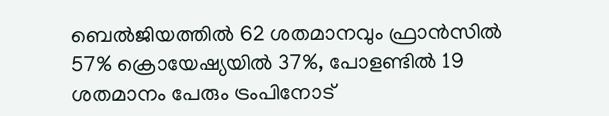ബെൽജിയത്തിൽ 62 ശതമാനവും ഫ്രാൻസിൽ 57% ക്രൊയേഷ്യയിൽ 37%, പോളണ്ടിൽ 19 ശതമാനം പേരും ട്രംപിനോട്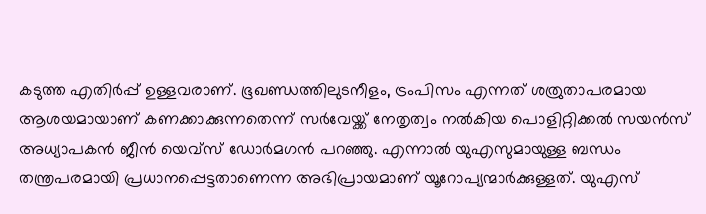കടുത്ത എതിര്‍പ്പ് ഉള്ളവരാണ്. ഭൂഖണ്ഡത്തിലുടനീളം, ട്രംപിസം എന്നത് ശത്രുതാപരമായ ആശയമായാണ് കണക്കാക്കുന്നതെന്ന് സര്‍വേയ്ക്ക് നേതൃത്വം നല്‍കിയ പൊളിറ്റിക്കൽ സയൻസ് അധ്യാപകന്‍ ജീൻ യെവ്സ് ഡോർമഗൻ പറഞ്ഞു. എന്നാല്‍ യുഎസുമായുള്ള ബന്ധം തന്ത്രപരമായി പ്രധാനപ്പെട്ടതാണെന്ന അഭിപ്രായമാണ് യൂറോപ്യന്മാര്‍ക്കുള്ളത്. യുഎസ്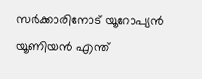സർക്കാരിനോട് യൂറോപ്യൻ യൂണിയൻ എന്ത്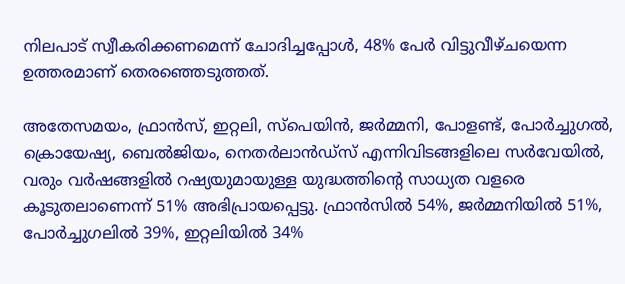നിലപാട് സ്വീകരിക്കണമെന്ന് ചോദിച്ചപ്പോൾ, 48% പേര്‍ വിട്ടുവീഴ്ചയെന്ന ഉത്തരമാണ് തെരഞ്ഞെടുത്തത്.

അതേസമയം, ഫ്രാൻസ്, ഇറ്റലി, സ്പെയിൻ, ജർമ്മനി, പോളണ്ട്, പോർച്ചുഗൽ, ക്രൊയേഷ്യ, ബെൽജിയം, നെതർലാൻഡ്‌സ് എന്നിവിടങ്ങളിലെ സർവേയിൽ, വരും വർഷങ്ങളിൽ റഷ്യയുമായുള്ള യുദ്ധത്തിന്റെ സാധ്യത വളരെ കൂടുതലാണെന്ന് 51% അഭിപ്രായപ്പെട്ടു. ഫ്രാൻസിൽ 54%, ജർമ്മനിയിൽ 51%, പോർച്ചുഗലിൽ 39%, ഇറ്റലിയിൽ 34%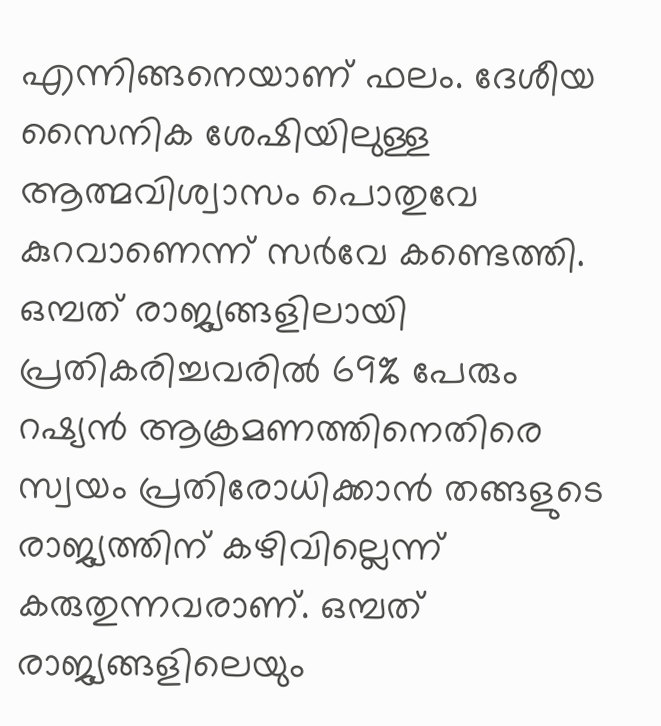എന്നിങ്ങനെയാണ് ഫലം. ദേശീയ സൈനിക ശേഷിയിലുള്ള ആത്മവിശ്വാസം പൊതുവേ കുറവാണെന്ന് സര്‍വേ കണ്ടെത്തി. ഒമ്പത് രാജ്യങ്ങളിലായി പ്രതികരിച്ചവരിൽ 69% പേരും റഷ്യൻ ആക്രമണത്തിനെതിരെ സ്വയം പ്രതിരോധിക്കാൻ തങ്ങളുടെ രാജ്യത്തിന് കഴിവില്ലെന്ന് കരുതുന്നവരാണ്. ഒമ്പത് രാജ്യങ്ങളിലെയും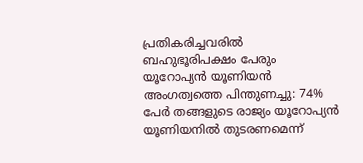പ്രതികരിച്ചവരിൽ ബഹുഭൂരിപക്ഷം പേരും യൂറോപ്യൻ യൂണിയൻ അംഗത്വത്തെ പിന്തുണച്ചു: 74% പേർ തങ്ങളുടെ രാജ്യം യൂറോപ്യൻ യൂണിയനിൽ തുടരണമെന്ന്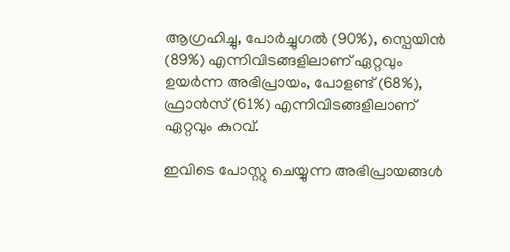ആഗ്രഹിച്ചു, പോർച്ചുഗൽ (90%), സ്പെയിൻ (89%) എന്നിവിടങ്ങളിലാണ് ഏറ്റവും ഉയർന്ന അഭിപ്രായം, പോളണ്ട് (68%), ഫ്രാൻസ് (61%) എന്നിവിടങ്ങളിലാണ് ഏറ്റവും കുറവ്.

ഇവിടെ പോസ്റ്റു ചെയ്യുന്ന അഭിപ്രായങ്ങള്‍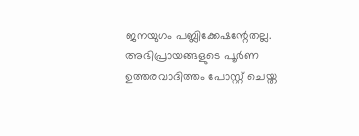ജനയുഗം പബ്ലിക്കേഷന്റേതല്ല. അഭിപ്രായങ്ങളുടെ പൂര്‍ണ ഉത്തരവാദിത്തം പോസ്റ്റ് ചെയ്ത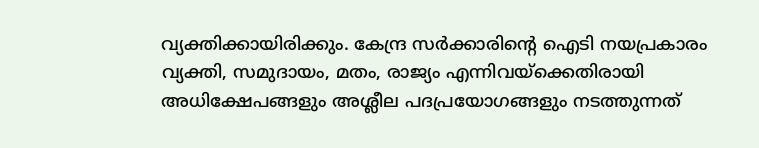വ്യക്തിക്കായിരിക്കും. കേന്ദ്ര സര്‍ക്കാരിന്റെ ഐടി നയപ്രകാരം വ്യക്തി, സമുദായം, മതം, രാജ്യം എന്നിവയ്‌ക്കെതിരായി അധിക്ഷേപങ്ങളും അശ്ലീല പദപ്രയോഗങ്ങളും നടത്തുന്നത്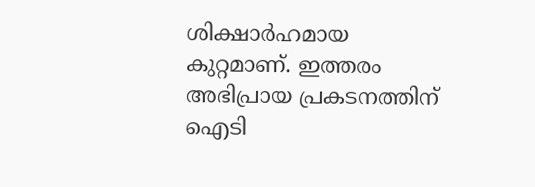ശിക്ഷാര്‍ഹമായ കുറ്റമാണ്. ഇത്തരം അഭിപ്രായ പ്രകടനത്തിന് ഐടി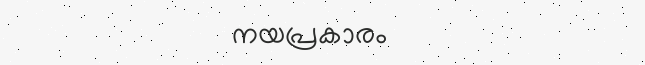നയപ്രകാരം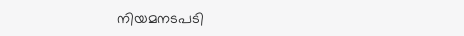നിയമനടപടി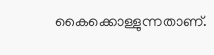കൈക്കൊള്ളുന്നതാണ്.